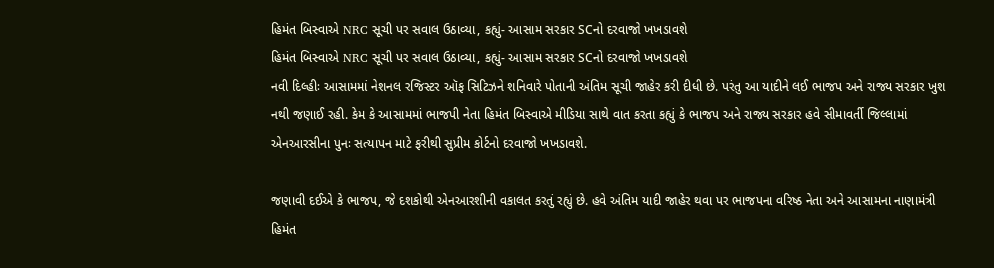હિમંત બિસ્વાએ NRC સૂચી પર સવાલ ઉઠાવ્યા, કહ્યું- આસામ સરકાર SCનો દરવાજો ખખડાવશે
હિમંત બિસ્વાએ NRC સૂચી પર સવાલ ઉઠાવ્યા, કહ્યું- આસામ સરકાર SCનો દરવાજો ખખડાવશે
નવી દિલ્હીઃ આસામમાં નેશનલ રજિસ્ટર ઑફ સિટિઝને શનિવારે પોતાની અંતિમ સૂચી જાહેર કરી દીધી છે. પરંતુ આ યાદીને લઈ ભાજપ અને રાજ્ય સરકાર ખુશ નથી જણાઈ રહી. કેમ કે આસામમાં ભાજપી નેતા હિમંત બિસ્વાએ મીડિયા સાથે વાત કરતા કહ્યું કે ભાજપ અને રાજ્ય સરકાર હવે સીમાવર્તી જિલ્લામાં એનઆરસીના પુનઃ સત્યાપન માટે ફરીથી સુપ્રીમ કોર્ટનો દરવાજો ખખડાવશે.

જણાવી દઈએ કે ભાજપ, જે દશકોથી એનઆરશીની વકાલત કરતું રહ્યું છે. હવે અંતિમ યાદી જાહેર થવા પર ભાજપના વરિષ્ઠ નેતા અને આસામના નાણામંત્રી હિમંત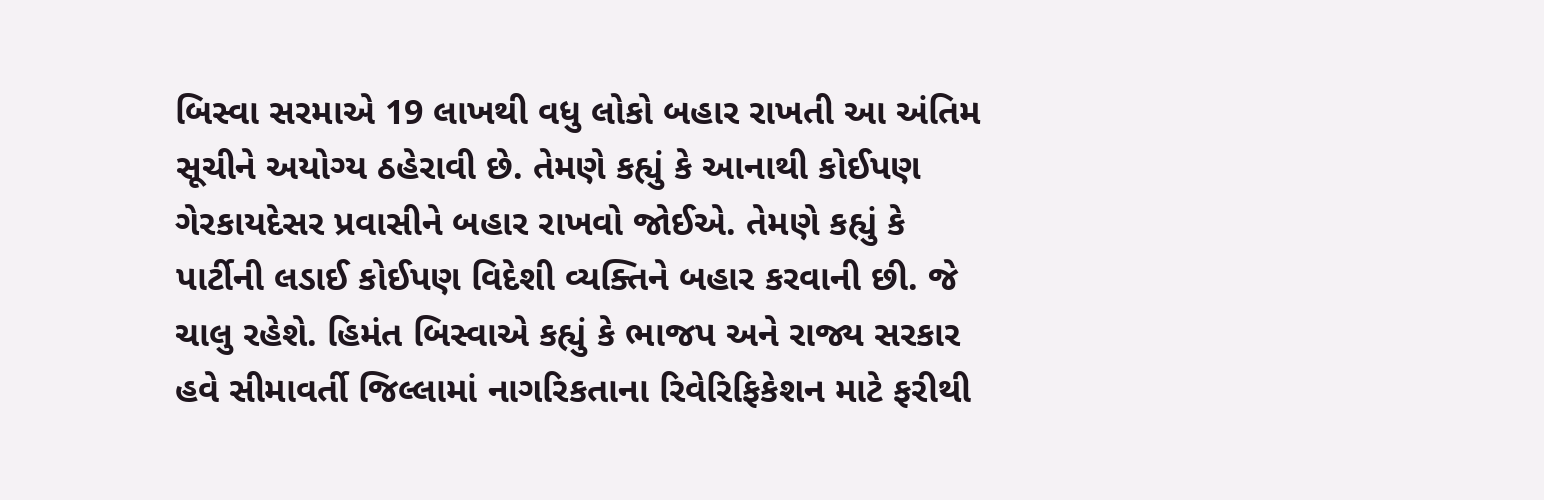બિસ્વા સરમાએ 19 લાખથી વધુ લોકો બહાર રાખતી આ અંતિમ સૂચીને અયોગ્ય ઠહેરાવી છે. તેમણે કહ્યું કે આનાથી કોઈપણ ગેરકાયદેસર પ્રવાસીને બહાર રાખવો જોઈએ. તેમણે કહ્યું કે પાર્ટીની લડાઈ કોઈપણ વિદેશી વ્યક્તિને બહાર કરવાની છી. જે ચાલુ રહેશે. હિમંત બિસ્વાએ કહ્યું કે ભાજપ અને રાજ્ય સરકાર હવે સીમાવર્તી જિલ્લામાં નાગરિકતાના રિવેરિફિકેશન માટે ફરીથી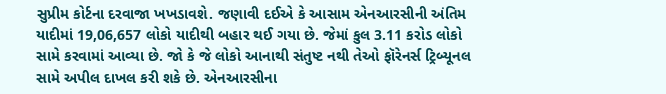સુપ્રીમ કોર્ટના દરવાજા ખખડાવશે. જણાવી દઈએ કે આસામ એનઆરસીની અંતિમ યાદીમાં 19,06,657 લોકો યાદીથી બહાર થઈ ગયા છે. જેમાં કુલ 3.11 કરોડ લોકો સામે કરવામાં આવ્યા છે. જો કે જે લોકો આનાથી સંતુષ્ટ નથી તેઓ ફૉરેનર્સ ટ્રિબ્યૂનલ સામે અપીલ દાખલ કરી શકે છે. એનઆરસીના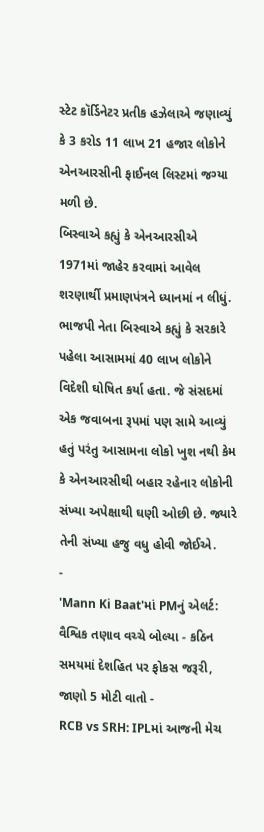સ્ટેટ કૉર્ડિનેટર પ્રતીક હઝેલાએ જણાવ્યું કે 3 કરોડ 11 લાખ 21 હજાર લોકોને એનઆરસીની ફાઈનલ લિસ્ટમાં જગ્યા મળી છે.
બિસ્વાએ કહ્યું કે એનઆરસીએ 1971માં જાહેર કરવામાં આવેલ શરણાર્થી પ્રમાણપંત્રને ધ્યાનમાં ન લીધું. ભાજપી નેતા બિસ્વાએ કહ્યું કે સરકારે પહેલા આસામમાં 40 લાખ લોકોને વિદેશી ઘોષિત કર્યા હતા. જે સંસદમાં એક જવાબના રૂપમાં પણ સામે આવ્યું હતું પરંતુ આસામના લોકો ખુશ નથી કેમ કે એનઆરસીથી બહાર રહેનાર લોકોની સંખ્યા અપેક્ષાથી ઘણી ઓછી છે. જ્યારે તેની સંખ્યા હજુ વધુ હોવી જોઈએ.
-
'Mann Ki Baat'માં PMનું એલર્ટ: વૈશ્વિક તણાવ વચ્ચે બોલ્યા - કઠિન સમયમાં દેશહિત પર ફોકસ જરૂરી, જાણો 5 મોટી વાતો -
RCB vs SRH: IPLમાં આજની મેચ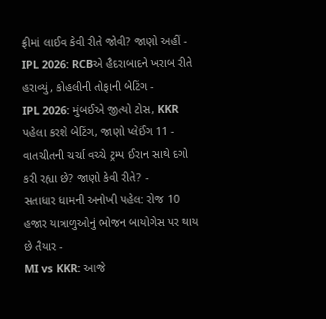ફ્રીમાં લાઈવ કેવી રીતે જોવી? જાણો અહીં -
IPL 2026: RCBએ હૈદરાબાદને ખરાબ રીતે હરાવ્યું, કોહલીની તોફાની બેટિંગ -
IPL 2026: મુંબઈએ જીત્યો ટોસ, KKR પહેલા કરશે બેટિંગ, જાણો પ્લેઈંગ 11 -
વાતચીતની ચર્ચા વચ્ચે ટ્રમ્પ ઈરાન સાથે દગો કરી રહ્યા છે? જાણો કેવી રીતે? -
સતાધાર ધામની અનોખી પહેલ: રોજ 10 હજાર યાત્રાળુઓનું ભોજન બાયોગેસ પર થાય છે તૈયાર -
MI vs KKR: આજે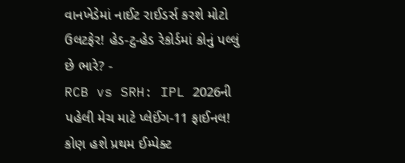વાનખેડેમાં નાઈટ રાઈડર્સ કરશે મોટો ઉલટફેર! હેડ-ટુ-હેડ રેકોર્ડમાં કોનું પલ્લું છે ભારે? -
RCB vs SRH: IPL 2026ની પહેલી મેચ માટે પ્લેઈંગ-11 ફાઈનલ! કોણ હશે પ્રથમ ઈમ્પેક્ટ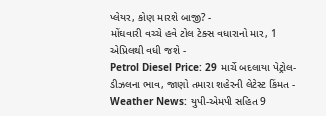પ્લેયર, કોણ મારશે બાજી? -
મોંઘવારી વચ્ચે હવે ટોલ ટેક્સ વધારાનો માર, 1 એપ્રિલથી વધી જશે -
Petrol Diesel Price: 29 માર્ચે બદલાયા પેટ્રોલ-ડીઝલના ભાવ, જાણો તમારા શહેરની લેટેસ્ટ કિંમત -
Weather News: યુપી-એમપી સહિત 9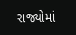રાજ્યોમાં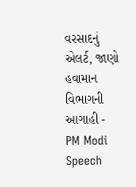વરસાદનું એલર્ટ, જાણો હવામાન વિભાગની આગાહી -
PM Modi Speech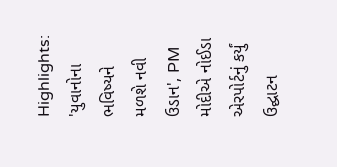Highlights: 'યુવાનોના ભવિષ્યને મળશે નવી ઉડાન', PM મોદીએ નોઈડા એરપોર્ટનું કર્યું ઉદ્ઘાટન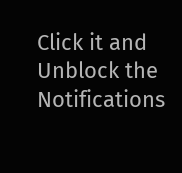Click it and Unblock the Notifications